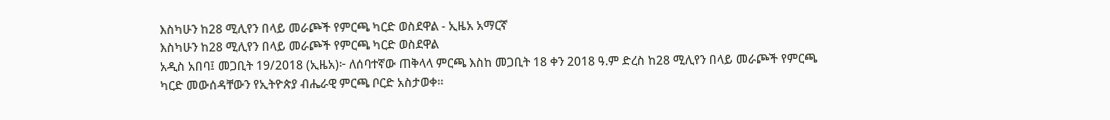እስካሁን ከ28 ሚሊየን በላይ መራጮች የምርጫ ካርድ ወስደዋል - ኢዜአ አማርኛ
እስካሁን ከ28 ሚሊየን በላይ መራጮች የምርጫ ካርድ ወስደዋል
አዲስ አበባ፤ መጋቢት 19/2018 (ኢዜአ)፦ ለሰባተኛው ጠቅላላ ምርጫ እስከ መጋቢት 18 ቀን 2018 ዓ.ም ድረስ ከ28 ሚሊየን በላይ መራጮች የምርጫ ካርድ መውሰዳቸውን የኢትዮጵያ ብሔራዊ ምርጫ ቦርድ አስታወቀ።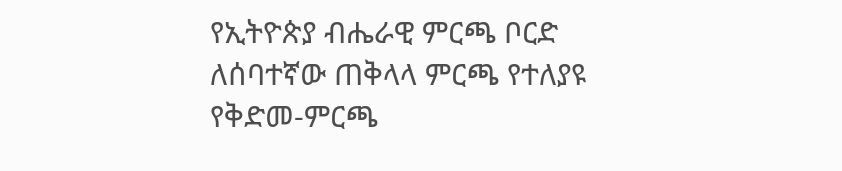የኢትዮጵያ ብሔራዊ ምርጫ ቦርድ ለሰባተኛው ጠቅላላ ምርጫ የተለያዩ የቅድመ-ምርጫ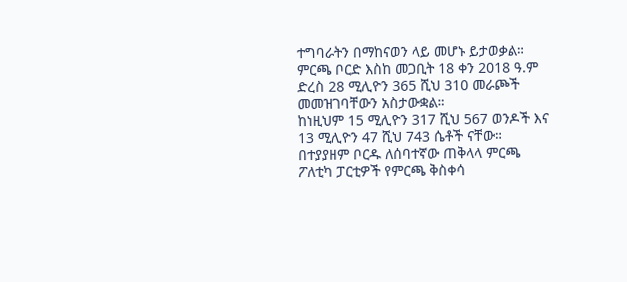ተግባራትን በማከናወን ላይ መሆኑ ይታወቃል።
ምርጫ ቦርድ እስከ መጋቢት 18 ቀን 2018 ዓ.ም ድረስ 28 ሚሊዮን 365 ሺህ 310 መራጮች መመዝገባቸውን አስታውቋል።
ከነዚህም 15 ሚሊዮን 317 ሺህ 567 ወንዶች እና 13 ሚሊዮን 47 ሺህ 743 ሴቶች ናቸው።
በተያያዘም ቦርዱ ለሰባተኛው ጠቅላላ ምርጫ ፖለቲካ ፓርቲዎች የምርጫ ቅስቀሳ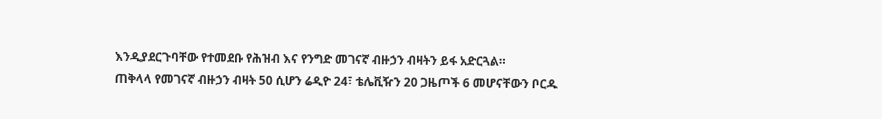እንዲያደርጉባቸው የተመደቡ የሕዝብ እና የንግድ መገናኛ ብዙኃን ብዛትን ይፋ አድርጓል።
ጠቅላላ የመገናኛ ብዙኃን ብዛት 50 ሲሆን ሬዲዮ 24፣ ቴሌቪዥን 20 ጋዜጦች 6 መሆናቸውን ቦርዱ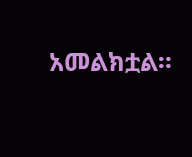አመልክቷል።